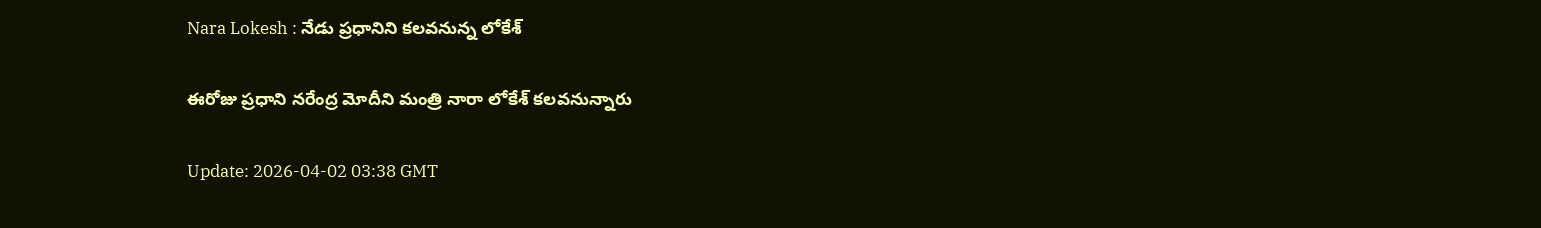Nara Lokesh : నేడు ప్రధానిని కలవనున్న లోకేశ్

ఈరోజు ప్రధాని నరేంద్ర మోదీని మంత్రి నారా లోకేశ్ కలవనున్నారు

Update: 2026-04-02 03:38 GMT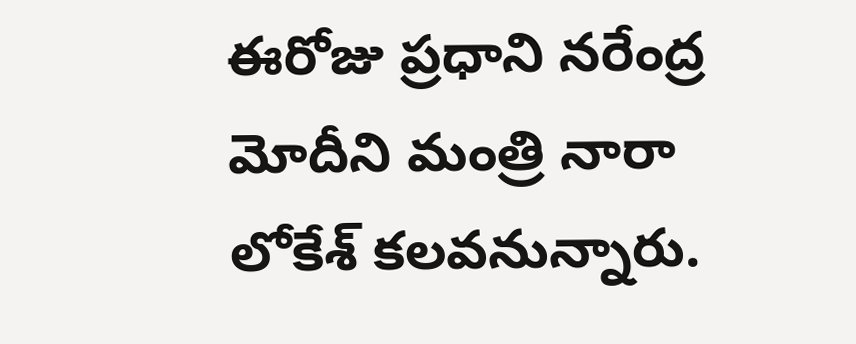ఈరోజు ప్రధాని నరేంద్ర మోదీని మంత్రి నారా లోకేశ్ కలవనున్నారు.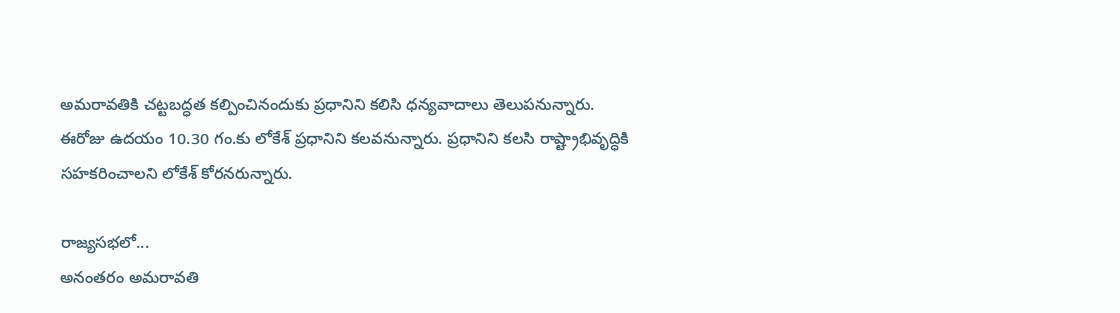అమరావతికి చట్టబద్ధత కల్పించినందుకు ప్రధానిని కలిసి ధన్యవాదాలు తెలుపనున్నారు. ఈరోజు ఉదయం 10.30 గం.కు లోకేశ్ ప్రధానిని కలవనున్నారు. ప్రధానిని కలసి రాష్ట్రాభివృద్ధికి సహకరించాలని లోకేశ్ కోరనరున్నారు.

రాజ్యసభలో...
అనంతరం అమరావతి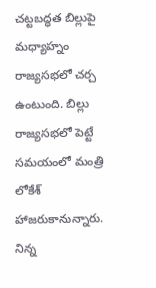చట్టబద్ధత బిల్లుపై మధ్యాహ్నం రాజ్యసభలో చర్చ ఉంటుంది. బిల్లు రాజ్యసభలో పెట్టే సమయంలో మంత్రి లోకేశ్ హాజరుకానున్నారు. నిన్న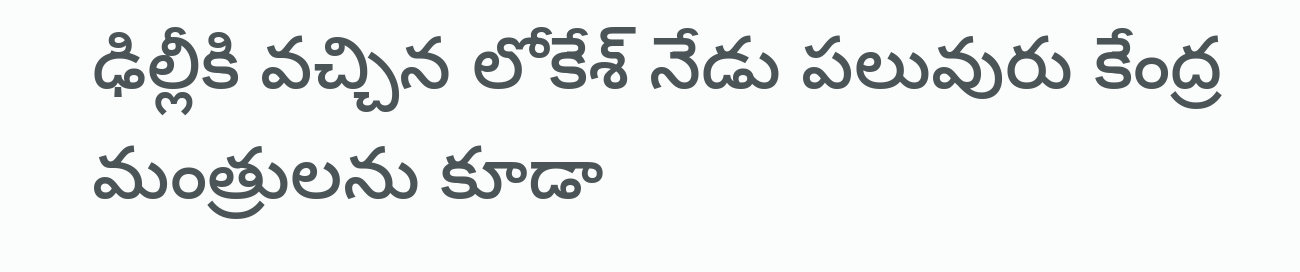ఢిల్లీకి వచ్చిన లోకేశ్ నేడు పలువురు కేంద్ర మంత్రులను కూడా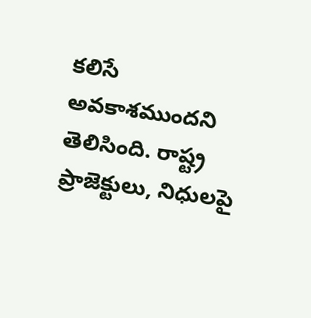కలిసే అవకాశముందని తెలిసింది. రాష్ట్ర ప్రాజెక్టులు, నిధులపై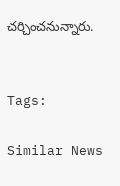చర్చించనున్నారు.


Tags:

Similar News